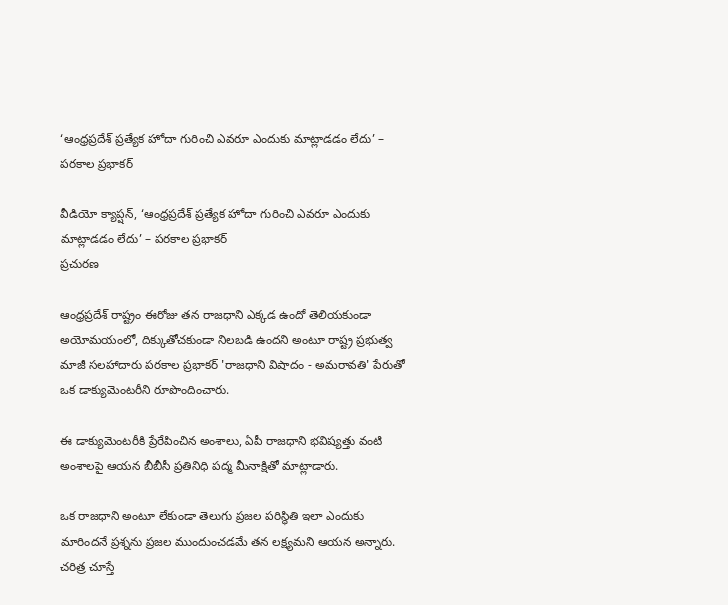‘ఆంధ్రప్రదేశ్ ప్రత్యేక హోదా గురించి ఎవరూ ఎందుకు మాట్లాడడం లేదు’ – పరకాల ప్రభాకర్‌

వీడియో క్యాప్షన్, ‘ఆంధ్రప్రదేశ్ ప్రత్యేక హోదా గురించి ఎవరూ ఎందుకు మాట్లాడడం లేదు’ – పరకాల ప్రభాకర్‌
ప్రచురణ

ఆంధ్రప్రదేశ్ రాష్ట్రం ఈరోజు తన రాజధాని ఎక్కడ ఉందో తెలియకుండా అయోమయంలో, దిక్కుతోచకుండా నిలబడి ఉందని అంటూ రాష్ట్ర ప్రభుత్వ మాజీ సలహాదారు పరకాల ప్రభాకర్ 'రాజధాని విషాదం - అమరావతి' పేరుతో ఒక డాక్యుమెంటరీని రూపొందించారు.

ఈ డాక్యుమెంటరీకి ప్రేరేపించిన అంశాలు, ఏపీ రాజధాని భవిష్యత్తు వంటి అంశాలపై ఆయన బీబీసీ ప్రతినిధి పద్మ మీనాక్షితో మాట్లాడారు.

ఒక రాజధాని అంటూ లేకుండా తెలుగు ప్రజల పరిస్థితి ఇలా ఎందుకు మారిందనే ప్రశ్నను ప్రజల ముందుంచడమే తన లక్ష్యమని ఆయన అన్నారు. చరిత్ర చూస్తే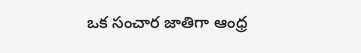ఒక సంచార జాతిగా ఆంధ్ర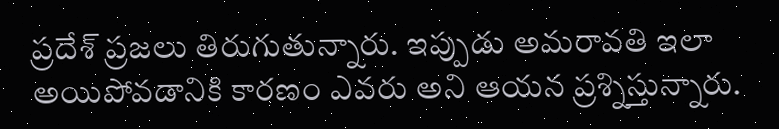ప్రదేశ్‌ ప్రజలు తిరుగుతున్నారు. ఇప్పుడు అమరావతి ఇలా అయిపోవడానికి కారణం ఎవరు అని ఆయన ప్రశ్నిస్తున్నారు.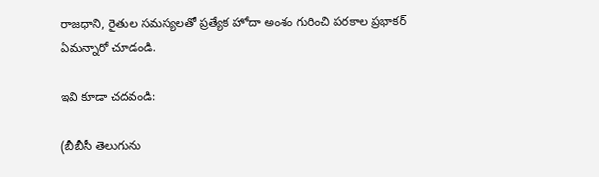రాజధాని, రైతుల సమస్యలతో ప్రత్యేక హోదా అంశం గురించి పరకాల ప్రభాకర్ ఏమన్నారో చూడండి.

ఇవి కూడా చదవండి:

(బీబీసీ తెలుగును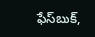ఫేస్‌బుక్,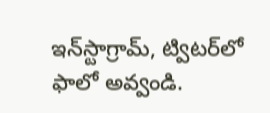ఇన్‌స్టాగ్రామ్‌, ట్విటర్‌లో ఫాలో అవ్వండి.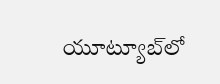యూట్యూబ్‌లో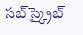సబ్‌స్క్రైబ్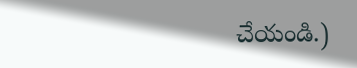చేయండి.)